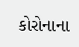કોરોનાના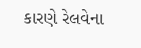કારણે રેલવેના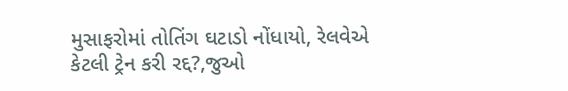મુસાફરોમાં તોતિંગ ઘટાડો નોંધાયો, રેલવેએ કેટલી ટ્રેન કરી રદ્દ?,જુઓ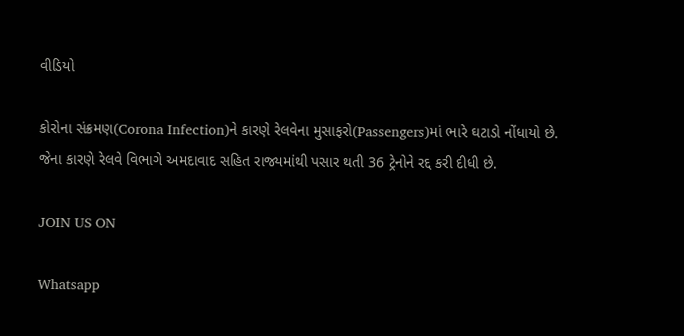વીડિયો

કોરોના સંક્રમણ(Corona Infection)ને કારણે રેલવેના મુસાફરો(Passengers)માં ભારે ઘટાડો નોંધાયો છે. જેના કારણે રેલવે વિભાગે અમદાવાદ સહિત રાજ્યમાંથી પસાર થતી 36 ટ્રેનોને રદ્દ કરી દીધી છે.

JOIN US ON

Whatsapp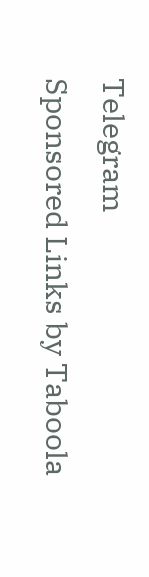Telegram
Sponsored Links by Taboola